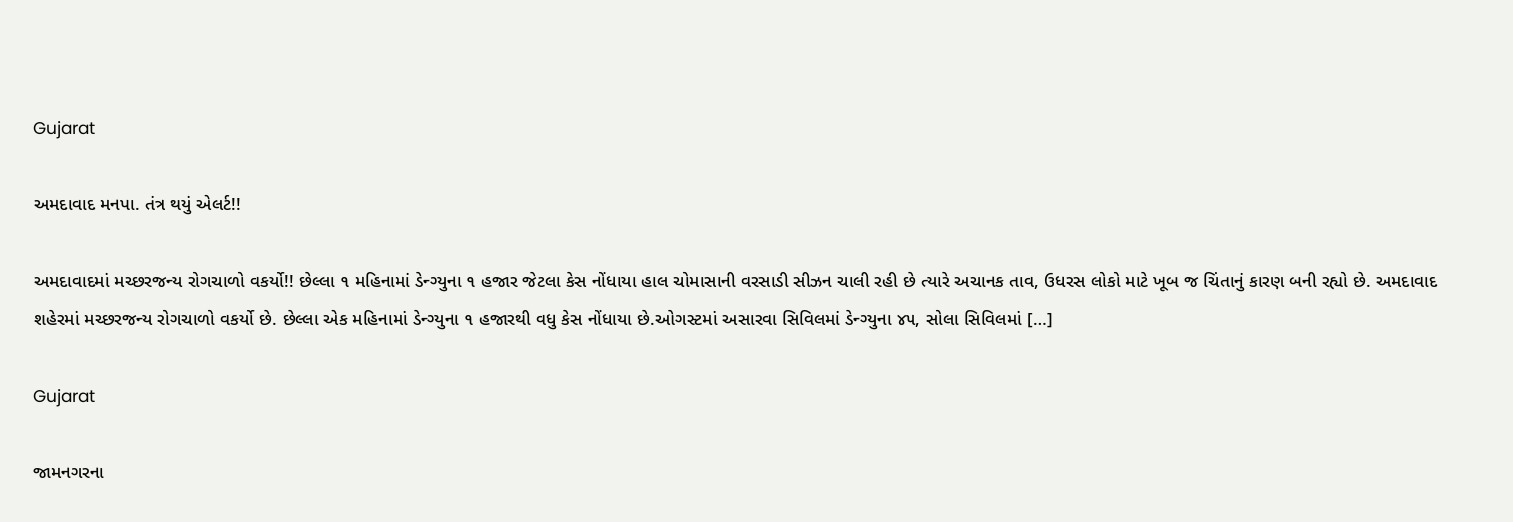Gujarat

અમદાવાદ મનપા. તંત્ર થયું એલર્ટ!!

અમદાવાદમાં મચ્છરજન્ય રોગચાળો વકર્યો!! છેલ્લા ૧ મહિનામાં ડેન્ગ્યુના ૧ હજાર જેટલા કેસ નોંધાયા હાલ ચોમાસાની વરસાડી સીઝન ચાલી રહી છે ત્યારે અચાનક તાવ, ઉધરસ લોકો માટે ખૂબ જ ચિંતાનું કારણ બની રહ્યો છે. અમદાવાદ શહેરમાં મચ્છરજન્ય રોગચાળો વકર્યો છે. છેલ્લા એક મહિનામાં ડેન્ગ્યુના ૧ હજારથી વધુ કેસ નોંધાયા છે.ઓગસ્ટમાં અસારવા સિવિલમાં ડેન્ગ્યુના ૪૫, સોલા સિવિલમાં […]

Gujarat

જામનગરના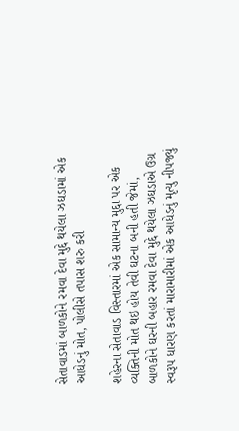સેતાવાડમાં બાળકોને રમવા દેવા મુદ્દે થયેલા ઝઘડામાં એક આધેડનું મોત, પોલીસે તપાસ શરુ કરી

શહેરના સેતાવાડ વિસ્તારમાં એક સામાન્ય મુદ્દા પર એક વ્યક્તિની મોત થઇ હોય તેવી ઘટના બની હતી જેમાં, બાળકોને ઘરની બહાર રમવા દેવા મુદ્દે થયેલા ઝઘડાએ ઉગ્ર સ્વરૂપ ધારણ કરતાં મારામારીમાં એક આધેડનું મૃત્યુ નીપજ્યું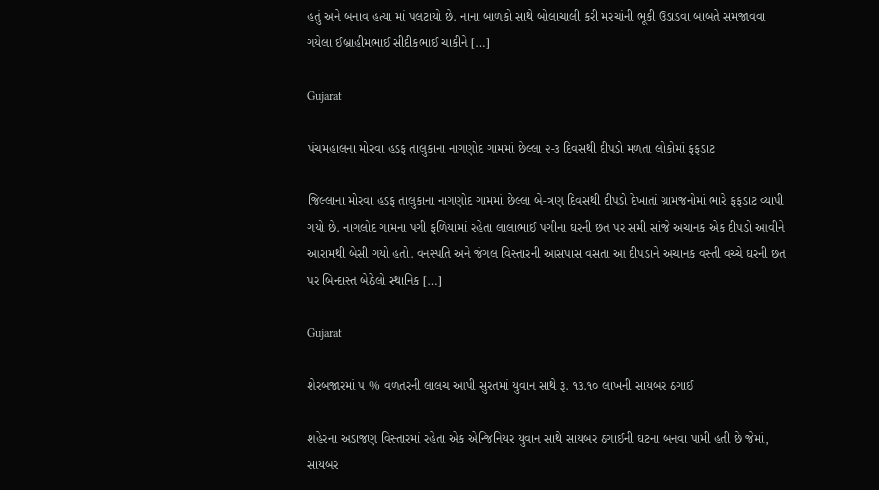હતું અને બનાવ હત્યા માં પલટાયો છે. નાના બાળકો સાથે બોલાચાલી કરી મરચાંની ભૂકી ઉડાડવા બાબતે સમજાવવા ગયેલા ઈબ્રાહીમભાઈ સીદીકભાઈ ચાકીને […]

Gujarat

પંચમહાલના મોરવા હડફ તાલુકાના નાગણોદ ગામમાં છેલ્લા ૨-૩ દિવસથી દીપડો મળતા લોકોમાં ફફડાટ

જિલ્લાના મોરવા હડફ તાલુકાના નાગણોદ ગામમાં છેલ્લા બે-ત્રણ દિવસથી દીપડો દેખાતાં ગ્રામજનોમાં ભારે ફફડાટ વ્યાપી ગયો છે. નાગલોદ ગામના પગી ફળિયામાં રહેતા લાલાભાઈ પગીના ઘરની છત પર સમી સાંજે અચાનક એક દીપડો આવીને આરામથી બેસી ગયો હતો. વનસ્પતિ અને જંગલ વિસ્તારની આસપાસ વસતા આ દીપડાને અચાનક વસ્તી વચ્ચે ઘરની છત પર બિન્દાસ્ત બેઠેલો સ્થાનિક […]

Gujarat

શેરબજારમાં ૫ % વળતરની લાલચ આપી સુરતમાં યુવાન સાથે રૂ. ૧૩.૧૦ લાખની સાયબર ઠગાઈ

શહેરના અડાજણ વિસ્તારમાં રહેતા એક એન્જિનિયર યુવાન સાથે સાયબર ઠગાઈની ઘટના બનવા પામી હતી છે જેમાં, સાયબર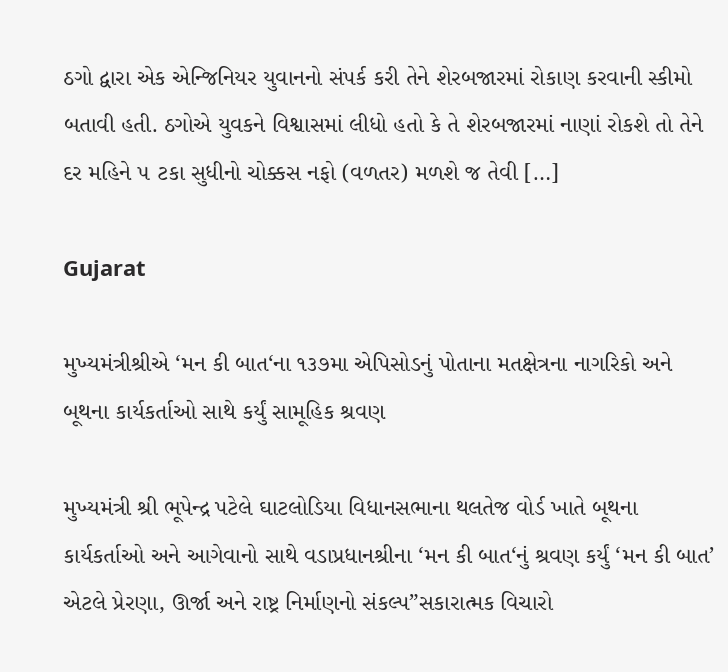ઠગો દ્વારા એક એન્જિનિયર યુવાનનો સંપર્ક કરી તેને શેરબજારમાં રોકાણ કરવાની સ્કીમો બતાવી હતી. ઠગોએ યુવકને વિશ્વાસમાં લીધો હતો કે તે શેરબજારમાં નાણાં રોકશે તો તેને દર મહિને ૫ ટકા સુધીનો ચોક્કસ નફો (વળતર) મળશે જ તેવી […]

Gujarat

મુખ્યમંત્રીશ્રીએ ‘મન કી બાત‘ના ૧૩૭મા એપિસોડનું પોતાના મતક્ષેત્રના નાગરિકો અને બૂથના કાર્યકર્તાઓ સાથે કર્યું સામૂહિક શ્રવણ

મુખ્યમંત્રી શ્રી ભૂપેન્દ્ર પટેલે ઘાટલોડિયા વિધાનસભાના થલતેજ વોર્ડ ખાતે બૂથના કાર્યકર્તાઓ અને આગેવાનો સાથે વડાપ્રધાનશ્રીના ‘મન કી બાત‘નું શ્રવણ કર્યું ‘મન કી બાત’ એટલે પ્રેરણા, ઊર્જા અને રાષ્ટ્ર નિર્માણનો સંકલ્પ”સકારાત્મક વિચારો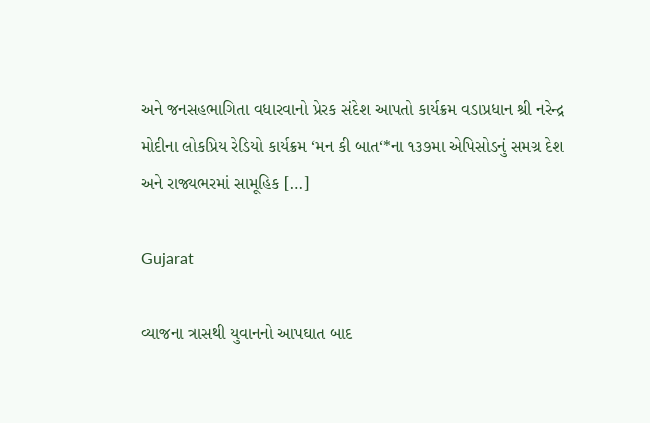અને જનસહભાગિતા વધારવાનો પ્રેરક સંદેશ આપતો કાર્યક્રમ વડાપ્રધાન શ્રી નરેન્દ્ર મોદીના લોકપ્રિય રેડિયો કાર્યક્રમ ‘મન કી બાત‘*ના ૧૩૭મા એપિસોડનું સમગ્ર દેશ અને રાજ્યભરમાં સામૂહિક […]

Gujarat

વ્યાજના ત્રાસથી યુવાનનો આપઘાત બાદ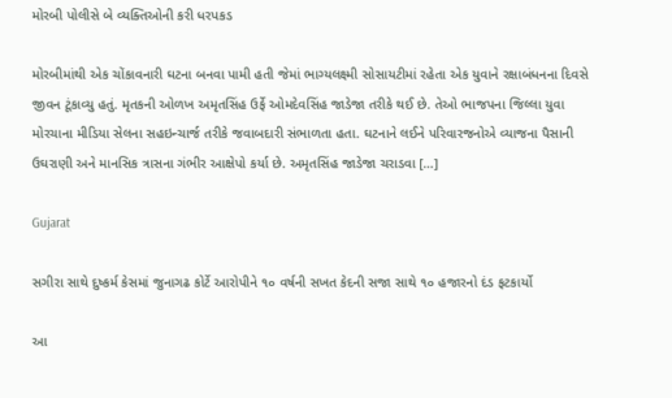મોરબી પોલીસે બે વ્યક્તિઓની કરી ધરપકડ

મોરબીમાંથી એક ચોંકાવનારી ઘટના બનવા પામી હતી જેમાં ભાગ્યલક્ષ્મી સોસાયટીમાં રહેતા એક યુવાને રક્ષાબંધનના દિવસે જીવન ટૂંકાવ્યુ હતું. મૃતકની ઓળખ અમૃતસિંહ ઉર્ફે ઓમદેવસિંહ જાડેજા તરીકે થઈ છે. તેઓ ભાજપના જિલ્લા યુવા મોરચાના મીડિયા સેલના સહઇન્ચાર્જ તરીકે જવાબદારી સંભાળતા હતા. ઘટનાને લઈને પરિવારજનોએ વ્યાજના પૈસાની ઉઘરાણી અને માનસિક ત્રાસના ગંભીર આક્ષેપો કર્યા છે. અમૃતસિંહ જાડેજા ચરાડવા […]

Gujarat

સગીરા સાથે દુષ્કર્મ કેસમાં જુનાગઢ કોર્ટે આરોપીને ૧૦ વર્ષની સખત કેદની સજા સાથે ૧૦ હજારનો દંડ ફટકાર્યો

આ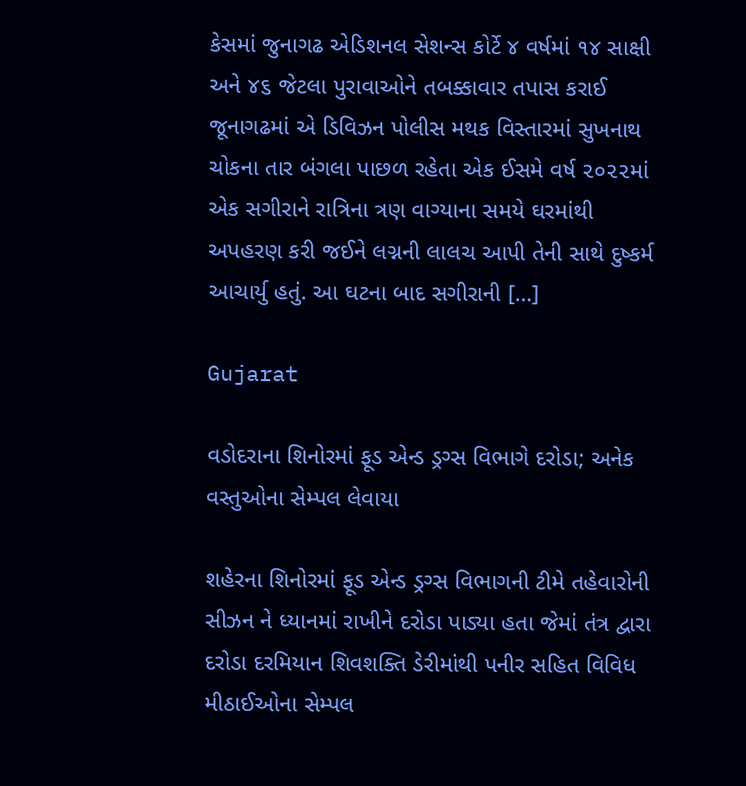કેસમાં જુનાગઢ એડિશનલ સેશન્સ કોર્ટે ૪ વર્ષમાં ૧૪ સાક્ષી અને ૪૬ જેટલા પુરાવાઓને તબક્કાવાર તપાસ કરાઈ જૂનાગઢમાં એ ડિવિઝન પોલીસ મથક વિસ્તારમાં સુખનાથ ચોકના તાર બંગલા પાછળ રહેતા એક ઈસમે વર્ષ ૨૦૨૨માં એક સગીરાને રાત્રિના ત્રણ વાગ્યાના સમયે ઘરમાંથી અપહરણ કરી જઈને લગ્નની લાલચ આપી તેની સાથે દુષ્કર્મ આચાર્યુ હતું. આ ઘટના બાદ સગીરાની […]

Gujarat

વડોદરાના શિનોરમાં ફૂડ એન્ડ ડ્રગ્સ વિભાગે દરોડા; અનેક વસ્તુઓના સેમ્પલ લેવાયા

શહેરના શિનોરમાં ફૂડ એન્ડ ડ્રગ્સ વિભાગની ટીમે તહેવારોની સીઝન ને ધ્યાનમાં રાખીને દરોડા પાડ્યા હતા જેમાં તંત્ર દ્વારા દરોડા દરમિયાન શિવશક્તિ ડેરીમાંથી પનીર સહિત વિવિધ મીઠાઈઓના સેમ્પલ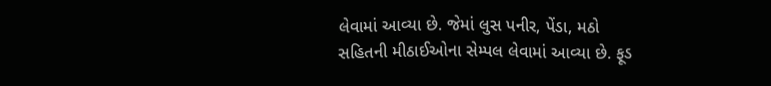લેવામાં આવ્યા છે. જેમાં લુસ પનીર, પેંડા, મઠો સહિતની મીઠાઈઓના સેમ્પલ લેવામાં આવ્યા છે. ફૂડ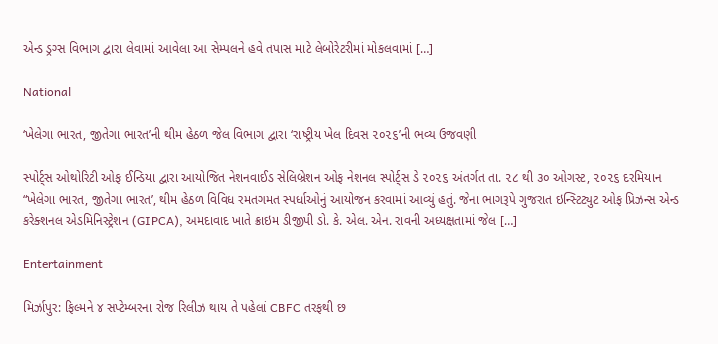એન્ડ ડ્રગ્સ વિભાગ દ્વારા લેવામાં આવેલા આ સેમ્પલને હવે તપાસ માટે લેબોરેટરીમાં મોકલવામાં […]

National

‘ખેલેગા ભારત, જીતેગા ભારત’ની થીમ હેઠળ જેલ વિભાગ દ્વારા ‘રાષ્ટ્રીય ખેલ દિવસ ૨૦૨૬’ની ભવ્ય ઉજવણી

સ્પોર્ટ્સ ઓથોરિટી ઓફ ઈન્ડિયા દ્વારા આયોજિત નેશનવાઈડ સેલિબ્રેશન ઓફ નેશનલ સ્પોર્ટ્સ ડે ૨૦૨૬ અંતર્ગત તા. ૨૮ થી ૩૦ ઓગસ્ટ, ૨૦૨૬ દરમિયાન “ખેલેગા ભારત, જીતેગા ભારત’, થીમ હેઠળ વિવિધ રમતગમત સ્પર્ધાઓનું આયોજન કરવામાં આવ્યું હતું. જેના ભાગરૂપે ગુજરાત ઇન્સ્ટિટ્યુટ ઓફ પ્રિઝન્સ એન્ડ કરેક્શનલ એડમિનિસ્ટ્રેશન (GIPCA), અમદાવાદ ખાતે ક્રાઇમ ડીજીપી ડો. કે. એલ. એન. રાવની અધ્યક્ષતામાં જેલ […]

Entertainment

મિર્ઝાપુર: ફિલ્મને ૪ સપ્ટેમ્બરના રોજ રિલીઝ થાય તે પહેલાં CBFC તરફથી છ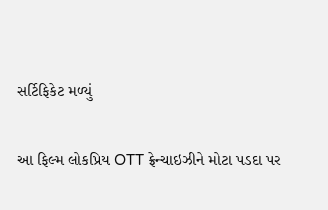સર્ટિફિકેટ મળ્યું

આ ફિલ્મ લોકપ્રિય OTT ફ્રેન્ચાઇઝીને મોટા પડદા પર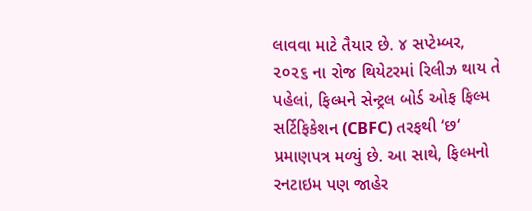લાવવા માટે તૈયાર છે. ૪ સપ્ટેમ્બર, ૨૦૨૬ ના રોજ થિયેટરમાં રિલીઝ થાય તે પહેલાં, ફિલ્મને સેન્ટ્રલ બોર્ડ ઓફ ફિલ્મ સર્ટિફિકેશન (CBFC) તરફથી ‘છ‘ પ્રમાણપત્ર મળ્યું છે. આ સાથે, ફિલ્મનો રનટાઇમ પણ જાહેર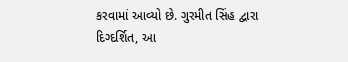કરવામાં આવ્યો છે. ગુરમીત સિંહ દ્વારા દિગ્દર્શિત, આ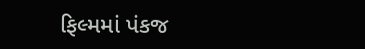ફિલ્મમાં પંકજ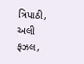ત્રિપાઠી, અલી ફઝલ,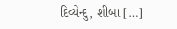દિવ્યેન્દુ, શીબા […]